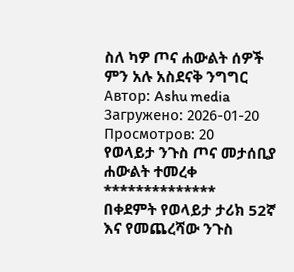ስለ ካዎ ጦና ሐውልት ሰዎች ምን አሉ አስደናቅ ንግግር
Автор: Ashu media
Загружено: 2026-01-20
Просмотров: 20
የወላይታ ንጉስ ጦና መታሰቢያ ሐውልት ተመረቀ
**************
በቀደምት የወላይታ ታሪክ 52ኛ እና የመጨረሻው ንጉስ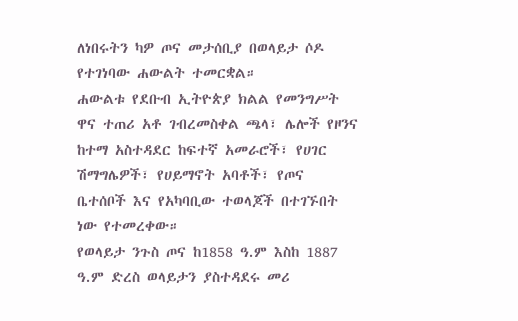ለነበሩትን ካዎ ጦና መታሰቢያ በወላይታ ሶዶ የተገነባው ሐውልት ተመርቋል።
ሐውልቱ የደቡብ ኢትዮጵያ ክልል የመንግሥት ዋና ተጠሪ አቶ ገብረመስቀል ጫላ፣ ሌሎች የዞንና ከተማ አስተዳደር ከፍተኛ አመራሮች፣ የሀገር ሽማግሌዎች፣ የሀይማኖት አባቶች፣ የጦና ቤተሰቦች እና የአካባቢው ተወላጆች በተገኙበት ነው የተመረቀው።
የወላይታ ንጉስ ጦና ከ1858 ዓ.ም እስከ 1887 ዓ.ም ድረስ ወላይታን ያስተዳደሩ መሪ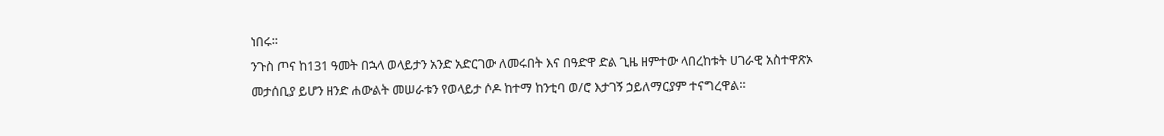ነበሩ፡፡
ንጉስ ጦና ከ131 ዓመት በኋላ ወላይታን አንድ አድርገው ለመሩበት እና በዓድዋ ድል ጊዜ ዘምተው ላበረከቱት ሀገራዊ አስተዋጽኦ መታሰቢያ ይሆን ዘንድ ሐውልት መሠራቱን የወላይታ ሶዶ ከተማ ከንቲባ ወ/ሮ እታገኝ ኃይለማርያም ተናግረዋል።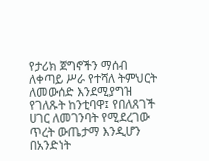የታሪክ ጀግኖችን ማሰብ ለቀጣይ ሥራ የተሻለ ትምህርት ለመውሰድ እንደሚያግዝ የገለጹት ከንቲባዋ፤ የበለጸገች ሀገር ለመገንባት የሚደረገው ጥረት ውጤታማ እንዲሆን በአንድነት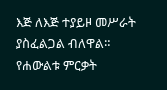እጅ ለእጅ ተያይዞ መሥራት ያስፈልጋል ብለዋል።
የሐውልቱ ምርቃት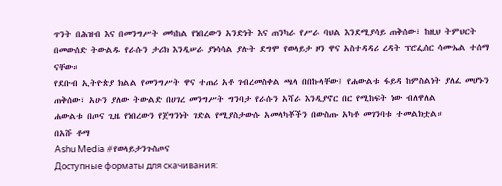ጥንት በሕዝብ እና በመንግሥት መካከል የነበረውን አንድነት እና ጠንካራ የሥራ ባህል እንደሚያሳይ ጠቅሰው፣ ከዚህ ትምህርት በመውሰድ ትውልዱ የራሱን ታሪክ እንዲሠራ ያነሳሳል ያሉት ደግሞ የወላይታ ዞን ዋና አስተዳዳሪ ረዳት ፕሮፌሰር ሳሙኤል ተሰማ ናቸው።
የደቡብ ኢትዮጵያ ክልል የመንግሥት ዋና ተጠሪ አቶ ገብረመስቀል ጫላ በበኩላቸው፤ የሐውልቱ ፋይዳ ከምስልነት ያለፈ መሆኑን ጠቅሰው፣ አሁን ያለው ትውልድ በሀገረ መንግሥት ግንባታ የራሱን አሻራ እንዲያኖር በር የሚከፍት ነው ብለዋለል
ሐውልቱ በጦና ጊዜ የነበረውን የጀግንነት ገድል የሚያስታውሱ አመላካቾችን በውስጡ አካቶ መገንባቱ ተመልክቷል።
በአሹ ቶማ
Ashu Media #የወላይታንጉስጦና
Доступные форматы для скачивания: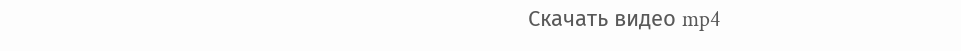Скачать видео mp4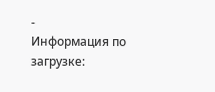-
Информация по загрузке: